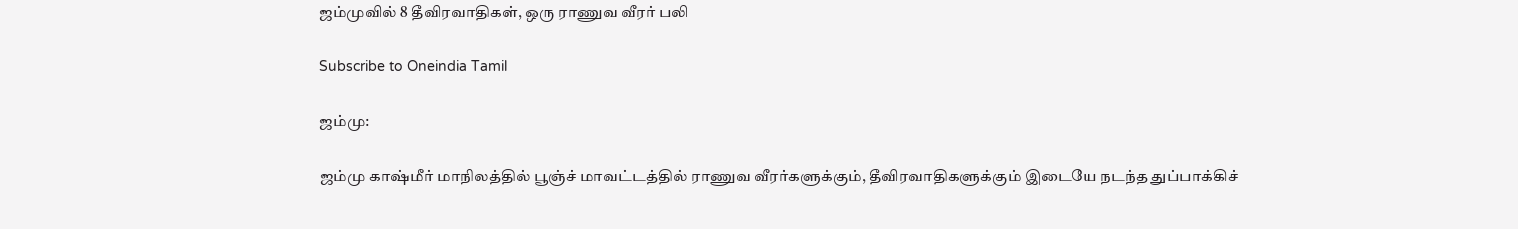ஜம்முவில் 8 தீவிரவாதிகள், ஒரு ராணுவ வீரர் பலி

Subscribe to Oneindia Tamil

ஜம்மு:

ஜம்மு காஷ்மீர் மாநிலத்தில் பூஞ்ச் மாவட்டத்தில் ராணுவ வீரர்களுக்கும், தீவிரவாதிகளுக்கும் இடையே நடந்த துப்பாக்கிச்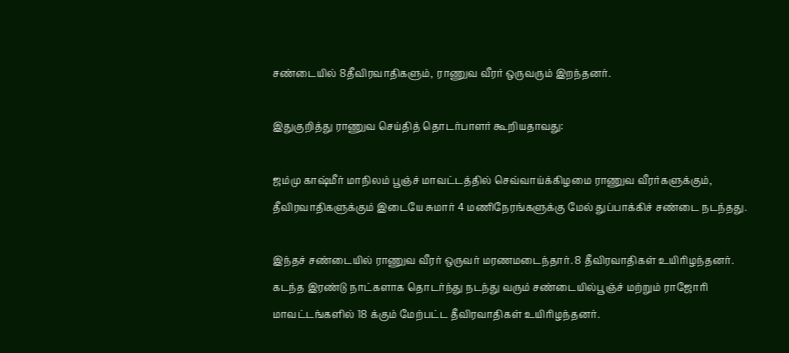சண்டையில் 8தீவிரவாதிகளும், ராணுவ வீரர் ஒருவரும் இறந்தனர்.

இதுகுறித்து ராணுவ செய்தித் தொடர்பாளர் கூறியதாவது:

ஜம்மு காஷ்மீர் மாநிலம் பூஞ்ச் மாவட்டத்தில் செவ்வாய்க்கிழமை ராணுவ வீரர்களுக்கும், தீவிரவாதிகளுக்கும் இடையே சுமார் 4 மணிநேரங்களுக்கு மேல் துப்பாக்கிச் சண்டை நடந்தது.

இந்தச் சண்டையில் ராணுவ வீரர் ஒருவர் மரணமடைந்தார். 8 தீவிரவாதிகள் உயிரிழந்தனர். கடந்த இரண்டு நாட்களாக தொடர்ந்து நடந்து வரும் சண்டையில்பூஞ்ச் மற்றும் ராஜோரி மாவட்டங்களில் 18 க்கும் மேற்பட்ட தீவிரவாதிகள் உயிரிழந்தனர்.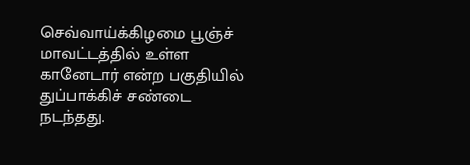செவ்வாய்க்கிழமை பூஞ்ச் மாவட்டத்தில் உள்ள கானேடார் என்ற பகுதியில் துப்பாக்கிச் சண்டை நடந்தது.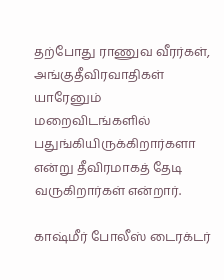தற்போது ராணுவ வீரர்கள், அங்குதீவிரவாதிகள் யாரேனும் மறைவிடங்களில் பதுங்கியிருக்கிறார்களா என்று தீவிரமாகத் தேடி வருகிறார்கள் என்றார்.

காஷ்மீர் போலீஸ் டைரக்டர்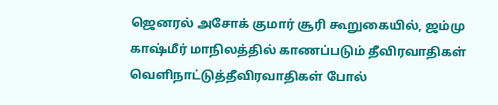ஜெனரல் அசோக் குமார் சூரி கூறுகையில், ஜம்மு காஷ்மீர் மாநிலத்தில் காணப்படும் தீவிரவாதிகள் வெளிநாட்டுத்தீவிரவாதிகள் போல்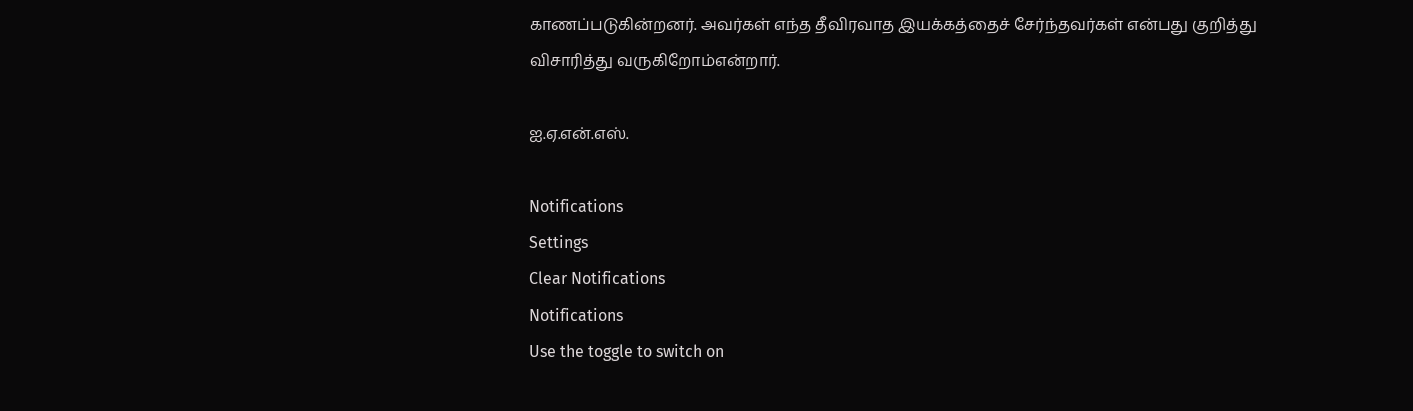காணப்படுகின்றனர். அவர்கள் எந்த தீவிரவாத இயக்கத்தைச் சேர்ந்தவர்கள் என்பது குறித்து விசாரித்து வருகிறோம்என்றார்.

ஐ.ஏ.என்.எஸ்.

Notifications
Settings
Clear Notifications
Notifications
Use the toggle to switch on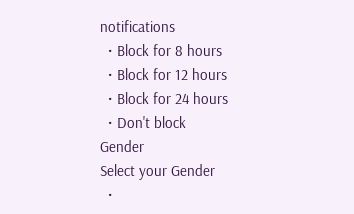notifications
  • Block for 8 hours
  • Block for 12 hours
  • Block for 24 hours
  • Don't block
Gender
Select your Gender
  •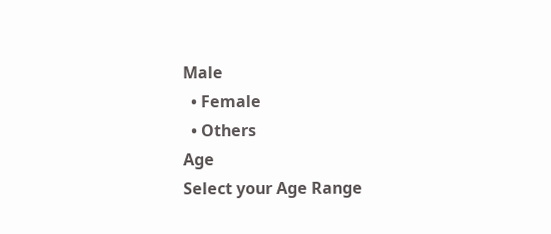Male
  • Female
  • Others
Age
Select your Age Range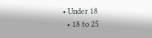• Under 18
  • 18 to 25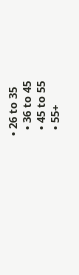• 26 to 35
  • 36 to 45
  • 45 to 55
  • 55+